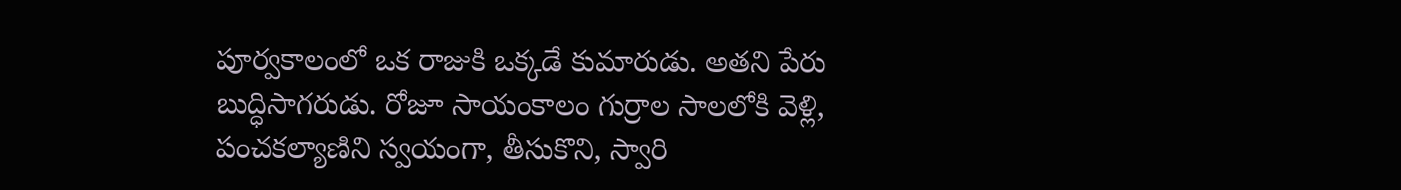పూర్వకాలంలో ఒక రాజుకి ఒక్కడే కుమారుడు. అతని పేరు బుద్ధిసాగరుడు. రోజూ సాయంకాలం గుర్రాల సాలలోకి వెళ్లి, పంచకల్యాణిని స్వయంగా, తీసుకొని, స్వారి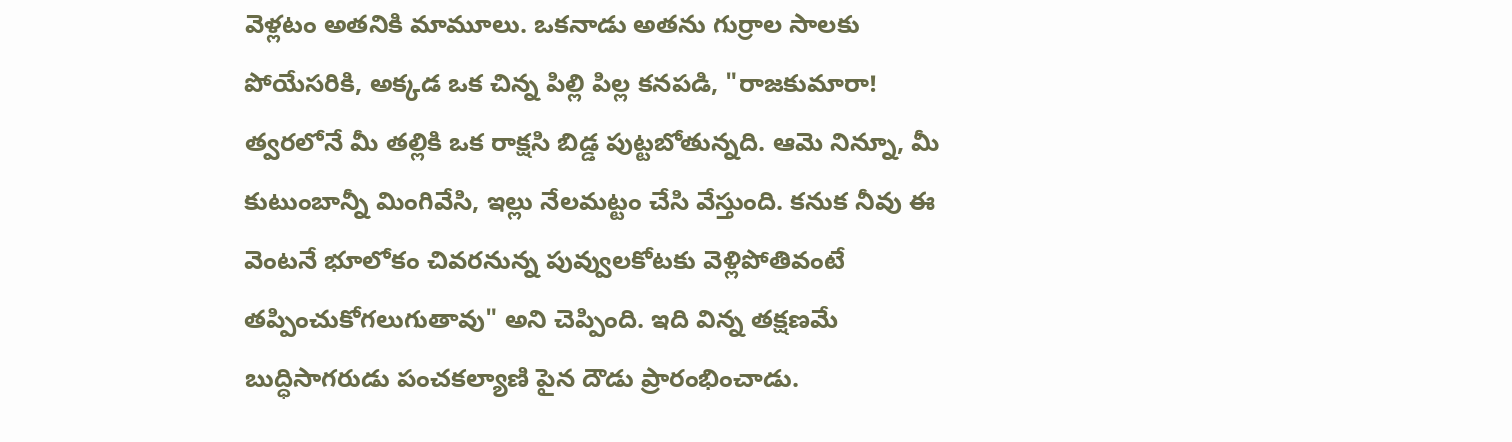వెళ్లటం అతనికి మామూలు. ఒకనాడు అతను గుర్రాల సాలకు పోయేసరికి, అక్కడ ఒక చిన్న పిల్లి పిల్ల కనపడి, "రాజకుమారా! త్వరలోనే మీ తల్లికి ఒక రాక్షసి బిడ్డ పుట్టబోతున్నది. ఆమె నిన్నూ, మీ కుటుంబాన్నీ మింగివేసి, ఇల్లు నేలమట్టం చేసి వేస్తుంది. కనుక నీవు ఈ వెంటనే భూలోకం చివరనున్న పువ్వులకోటకు వెళ్లిపోతివంటే తప్పించుకోగలుగుతావు" అని చెప్పింది. ఇది విన్న తక్షణమే బుద్ధిసాగరుడు పంచకల్యాణి పైన దౌడు ప్రారంభించాడు.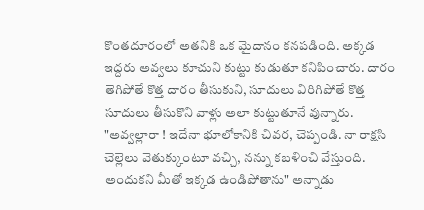కొంతదూరంలో అతనికి ఒక మైదానం కనపడింది. అక్కడ ఇద్దరు అవ్వలు కూచుని కుట్టు కుడుతూ కనిపించారు. దారం తెగిపోతే కొత్త దారం తీసుకుని, సూదులు విరిగిపోతే కొత్త సూదులు తీసుకొని వాళ్లు అలా కుట్టుతూనే వున్నారు. "అవ్వల్లారా ! ఇదేనా భూలోకానికి చివర, చెప్పండి. నా రాక్షసి చెల్లెలు వెతుక్కుంటూ వచ్చి, నన్ను కబళించి వేస్తుంది. అందుకని మీతో ఇక్కడ ఉండిపోతాను" అన్నాడు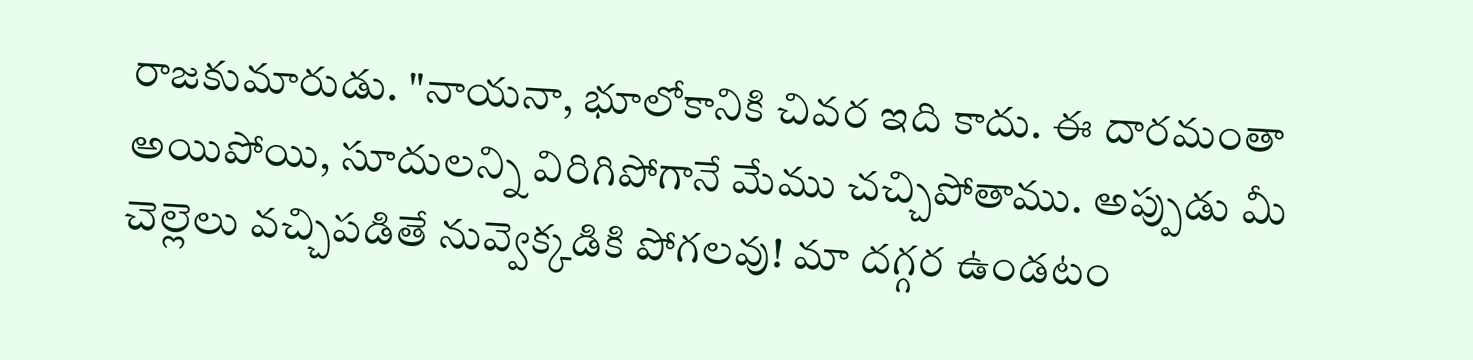రాజకుమారుడు. "నాయనా, భూలోకానికి చివర ఇది కాదు. ఈ దారమంతా అయిపోయి, సూదులన్ని విరిగిపోగానే మేము చచ్చిపోతాము. అప్పుడు మీ చెల్లెలు వచ్చిపడితే నువ్వెక్కడికి పోగలవు! మా దగ్గర ఉండటం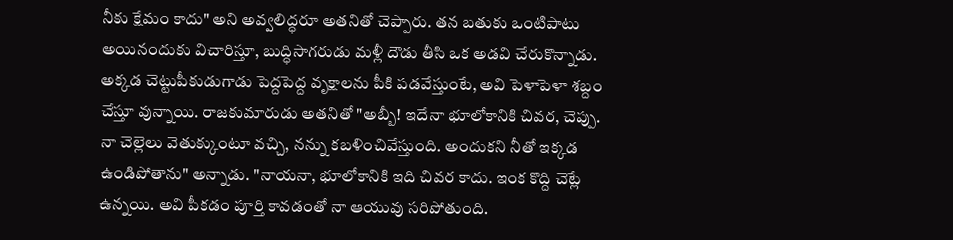నీకు క్షేమం కాదు" అని అవ్వలిద్ధరూ అతనితో చెప్పారు. తన బతుకు ఒంటిపాటు అయినందుకు విచారిస్తూ, బుద్ధిసాగరుడు మళ్లీ దౌడు తీసి ఒక అడవి చేరుకొన్నాడు.
అక్కడ చెట్టుపీకుడుగాడు పెద్దపెద్ద వృక్షాలను పీకి పడవేస్తుంటే, అవి పెళాపెళా శబ్దం చేస్తూ వున్నాయి. రాజకుమారుడు అతనితో "అబ్బీ! ఇదేనా భూలోకానికి చివర, చెప్పు. నా చెల్లెలు వెతుక్కుంటూ వచ్చి, నన్ను కబళించివేస్తుంది. అందుకని నీతో ఇక్కడ ఉండిపోతాను" అన్నాడు. "నాయనా, భూలోకానికి ఇది చివర కాదు. ఇంక కొద్ది చెట్లే ఉన్నయి. అవి పీకడం పూర్తి కావడంతో నా ఆయువు సరిపోతుంది.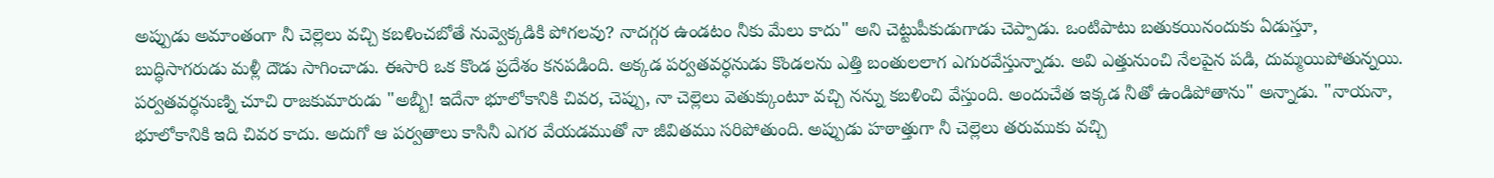అప్పుడు అమాంతంగా నీ చెల్లెలు వచ్చి కబళించబోతే నువ్వెక్కడికి పోగలవు? నాదగ్గర ఉండటం నీకు మేలు కాదు" అని చెట్టుపీకుడుగాడు చెప్పాడు. ఒంటిపాటు బతుకయినందుకు ఏడుస్తూ, బుద్ధిసాగరుడు మళ్లీ దౌడు సాగించాడు. ఈసారి ఒక కొండ ప్రదేశం కనపడింది. అక్కడ పర్వతవర్ధనుడు కొండలను ఎత్తి బంతులలాగ ఎగురవేస్తున్నాడు. అవి ఎత్తునుంచి నేలపైన పడి, దుమ్మయిపోతున్నయి. పర్వతవర్ధనుణ్ని చూచి రాజకుమారుడు "అబ్బీ! ఇదేనా భూలోకానికి చివర, చెప్పు, నా చెల్లెలు వెతుక్కుంటూ వచ్చి నన్ను కబళించి వేస్తుంది. అందుచేత ఇక్కడ నీతో ఉండిపోతాను" అన్నాడు. "నాయనా, భూలోకానికి ఇది చివర కాదు. అదుగో ఆ పర్వతాలు కాసినీ ఎగర వేయడముతో నా జీవితము సరిపోతుంది. అప్పుడు హఠాత్తుగా నీ చెల్లెలు తరుముకు వచ్చి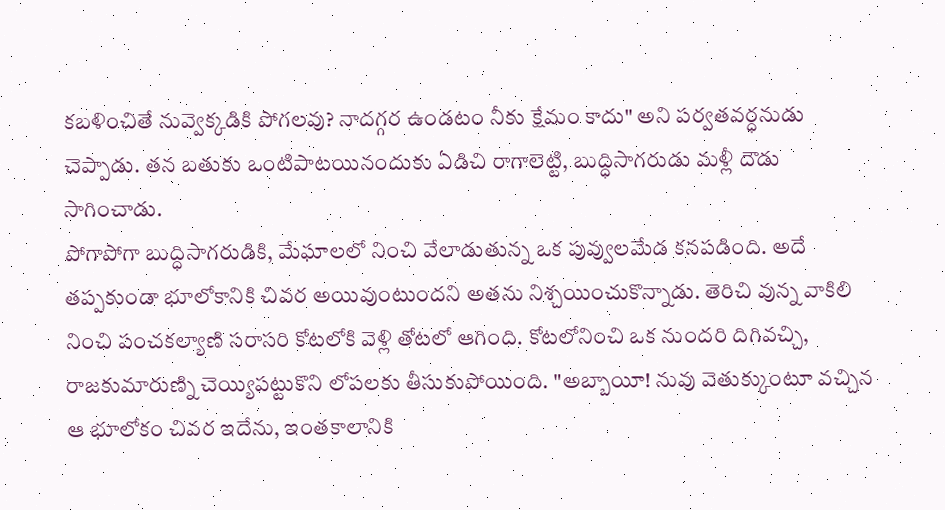కబళించితే నువ్వెక్కడికి పోగలవు? నాదగ్గర ఉండటం నీకు క్షేమం కాదు" అని పర్వతవర్ధనుడు చెప్పాడు. తన బతుకు ఒంటిపాటయినందుకు ఏడిచి రాగాలెట్టి, బుద్ధిసాగరుడు మళ్లీ దౌడు సాగించాడు.
పోగాపోగా బుద్ధిసాగరుడికి, మేఘాలలో నించి వేలాడుతున్న ఒక పువ్వులమేడ కనపడింది. అదే తప్పకుండా భూలోకానికి చివర అయివుంటుందని అతను నిశ్చయించుకొన్నాడు. తెరిచి వున్న వాకిలి నించి పంచకల్యాణి సరాసరి కోటలోకి వెళ్లి తోటలో ఆగింది. కోటలోనించి ఒక నుందరి దిగివచ్చి, రాజకుమారుణ్ని చెయ్యిపట్టుకొని లోపలకు తీసుకుపోయింది. "అబ్బాయీ! నువు వెతుక్కుంటూ వచ్చిన ఆ భూలోకం చివర ఇదేను, ఇంతకాలానికి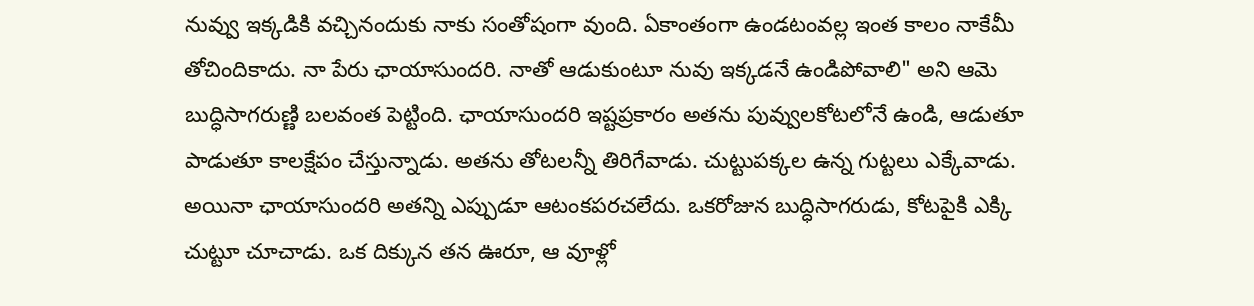నువ్వు ఇక్కడికి వచ్చినందుకు నాకు సంతోషంగా వుంది. ఏకాంతంగా ఉండటంవల్ల ఇంత కాలం నాకేమీ తోచిందికాదు. నా పేరు ఛాయాసుందరి. నాతో ఆడుకుంటూ నువు ఇక్కడనే ఉండిపోవాలి" అని ఆమె బుద్ధిసాగరుణ్ణి బలవంత పెట్టింది. ఛాయాసుందరి ఇష్టప్రకారం అతను పువ్వులకోటలోనే ఉండి, ఆడుతూ పాడుతూ కాలక్షేపం చేస్తున్నాడు. అతను తోటలన్నీ తిరిగేవాడు. చుట్టుపక్కల ఉన్న గుట్టలు ఎక్కేవాడు. అయినా ఛాయాసుందరి అతన్ని ఎప్పుడూ ఆటంకపరచలేదు. ఒకరోజున బుద్ధిసాగరుడు, కోటపైకి ఎక్కి చుట్టూ చూచాడు. ఒక దిక్కున తన ఊరూ, ఆ వూళ్లో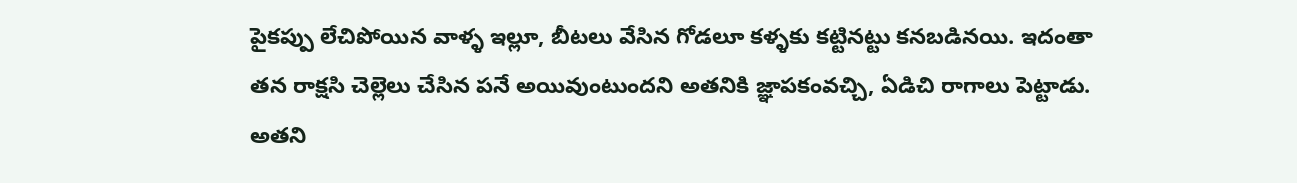పైకప్పు లేచిపోయిన వాళ్ళ ఇల్లూ, బీటలు వేసిన గోడలూ కళ్ళకు కట్టినట్టు కనబడినయి. ఇదంతా తన రాక్షసి చెల్లెలు చేసిన పనే అయివుంటుందని అతనికి జ్ఞాపకంవచ్చి, ఏడిచి రాగాలు పెట్టాడు. అతని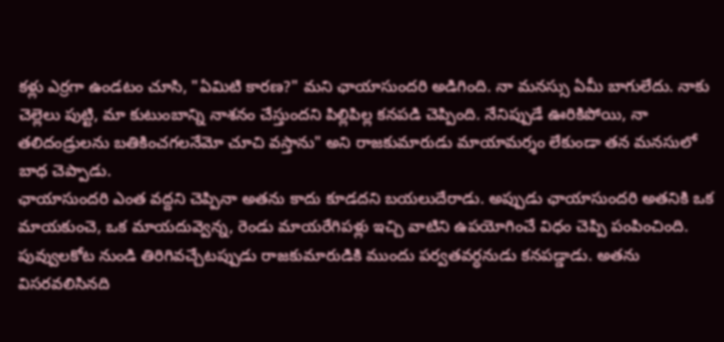కళ్లు ఎర్రగా ఉండటం చూసి, "ఏమిటి కారణ?" మని ఛాయాసుందరి అడిగింది. నా మనస్సు ఏమీ బాగులేదు. నాకు చెల్లెలు పుట్టి, మా కుటుంబాన్ని నాశనం చేస్తుందని పిల్లిపిల్ల కనపడి చెప్పింది. నేనిప్పుడే ఊరికిపోయి, నా తలిదండ్రులను బతికించగలనేమో చూచి వస్తాను" అని రాజకుమారుడు మాయామర్శం లేకుండా తన మనసులో బాధ చెప్పాడు.
ఛాయాసుందరి ఎంత వద్దని చెప్పినా అతను కాదు కూడదని బయలుదేరాడు. అప్పుడు ఛాయాసుందరి అతనికి ఒక మాయకుంచె, ఒక మాయదువ్వెన్న, రెండు మాయరేగిపళ్లు ఇచ్చి వాటిని ఉపయోగించే విధం చెప్పి పంపించింది. పువ్వులకోట నుండి తిరిగివచ్చేటప్పుడు రాజకుమారుడికి ముందు పర్వతవర్ధనుడు కనపడ్డాడు. అతను విసరవలిసినది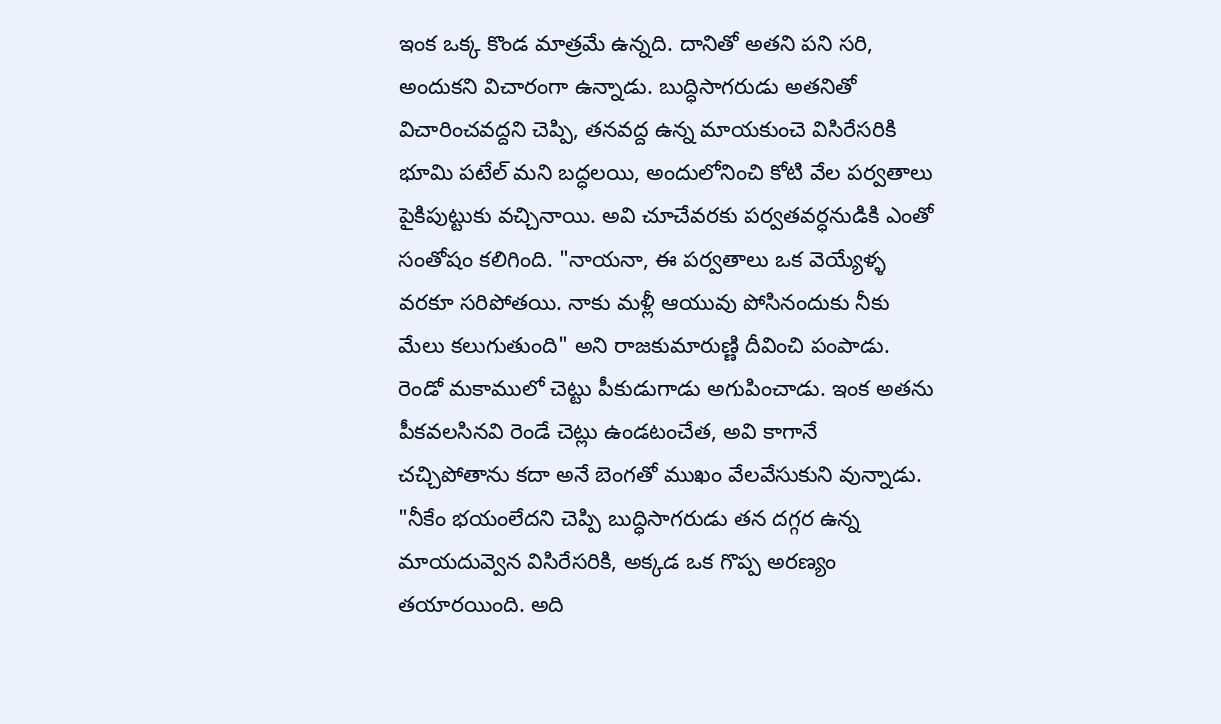ఇంక ఒక్క కొండ మాత్రమే ఉన్నది. దానితో అతని పని సరి, అందుకని విచారంగా ఉన్నాడు. బుద్ధిసాగరుడు అతనితో విచారించవద్దని చెప్పి, తనవద్ద ఉన్న మాయకుంచె విసిరేసరికి భూమి పటేల్ మని బద్ధలయి, అందులోనించి కోటి వేల పర్వతాలు పైకిపుట్టుకు వచ్చినాయి. అవి చూచేవరకు పర్వతవర్ధనుడికి ఎంతో సంతోషం కలిగింది. "నాయనా, ఈ పర్వతాలు ఒక వెయ్యేళ్ళ వరకూ సరిపోతయి. నాకు మళ్లీ ఆయువు పోసినందుకు నీకు మేలు కలుగుతుంది" అని రాజకుమారుణ్ణి దీవించి పంపాడు. రెండో మకాములో చెట్టు పీకుడుగాడు అగుపించాడు. ఇంక అతను పీకవలసినవి రెండే చెట్లు ఉండటంచేత, అవి కాగానే చచ్చిపోతాను కదా అనే బెంగతో ముఖం వేలవేసుకుని వున్నాడు. "నీకేం భయంలేదని చెప్పి బుద్ధిసాగరుడు తన దగ్గర ఉన్న మాయదువ్వెన విసిరేసరికి, అక్కడ ఒక గొప్ప అరణ్యం తయారయింది. అది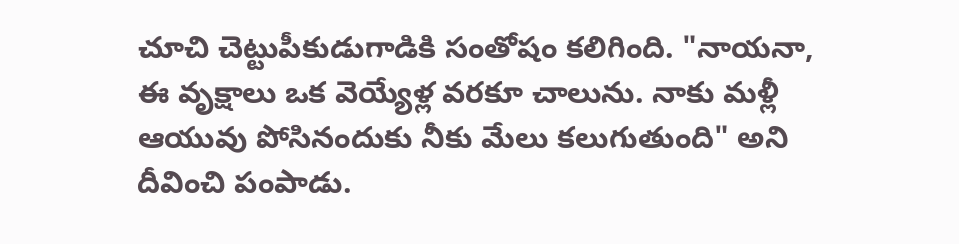చూచి చెట్టుపీకుడుగాడికి సంతోషం కలిగింది. "నాయనా, ఈ వృక్షాలు ఒక వెయ్యేళ్ల వరకూ చాలును. నాకు మళ్లీ ఆయువు పోసినందుకు నీకు మేలు కలుగుతుంది" అని దీవించి పంపాడు.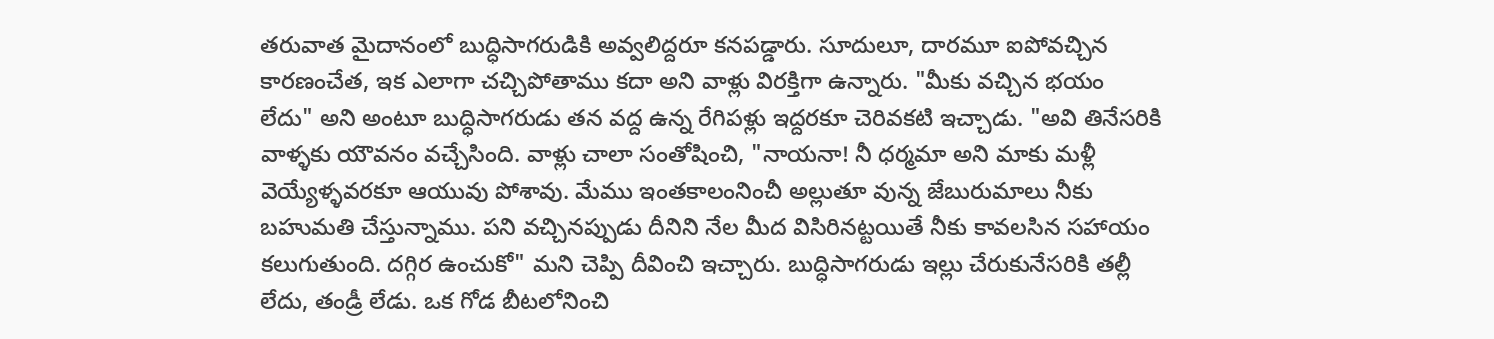తరువాత మైదానంలో బుద్ధిసాగరుడికి అవ్వలిద్దరూ కనపడ్డారు. సూదులూ, దారమూ ఐపోవచ్చిన కారణంచేత, ఇక ఎలాగా చచ్చిపోతాము కదా అని వాళ్లు విరక్తిగా ఉన్నారు. "మీకు వచ్చిన భయం లేదు" అని అంటూ బుద్ధిసాగరుడు తన వద్ద ఉన్న రేగిపళ్లు ఇద్దరకూ చెరివకటి ఇచ్చాడు. "అవి తినేసరికి వాళ్ళకు యౌవనం వచ్చేసింది. వాళ్లు చాలా సంతోషించి, "నాయనా! నీ ధర్మమా అని మాకు మళ్లీ వెయ్యేళ్ళవరకూ ఆయువు పోశావు. మేము ఇంతకాలంనించీ అల్లుతూ వున్న జేబురుమాలు నీకు బహుమతి చేస్తున్నాము. పని వచ్చినప్పుడు దీనిని నేల మీద విసిరినట్టయితే నీకు కావలసిన సహాయం కలుగుతుంది. దగ్గిర ఉంచుకో" మని చెప్పి దీవించి ఇచ్చారు. బుద్ధిసాగరుడు ఇల్లు చేరుకునేసరికి తల్లీ లేదు, తండ్రీ లేడు. ఒక గోడ బీటలోనించి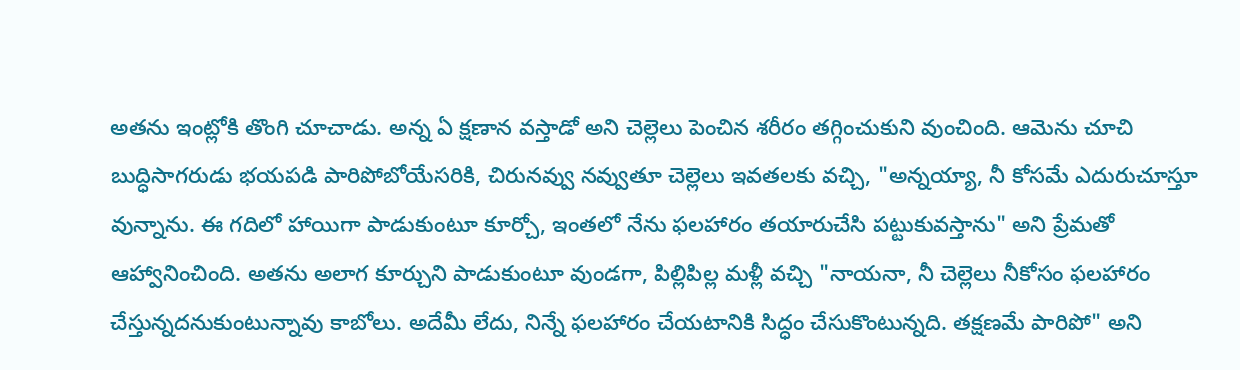అతను ఇంట్లోకి తొంగి చూచాడు. అన్న ఏ క్షణాన వస్తాడో అని చెల్లెలు పెంచిన శరీరం తగ్గించుకుని వుంచింది. ఆమెను చూచి బుద్ధిసాగరుడు భయపడి పారిపోబోయేసరికి, చిరునవ్వు నవ్వుతూ చెల్లెలు ఇవతలకు వచ్చి, "అన్నయ్యా, నీ కోసమే ఎదురుచూస్తూ వున్నాను. ఈ గదిలో హాయిగా పాడుకుంటూ కూర్చో, ఇంతలో నేను ఫలహారం తయారుచేసి పట్టుకువస్తాను" అని ప్రేమతో ఆహ్వానించింది. అతను అలాగ కూర్చుని పాడుకుంటూ వుండగా, పిల్లిపిల్ల మళ్లీ వచ్చి "నాయనా, నీ చెల్లెలు నీకోసం ఫలహారం చేస్తున్నదనుకుంటున్నావు కాబోలు. అదేమీ లేదు, నిన్నే ఫలహారం చేయటానికి సిద్ధం చేసుకొంటున్నది. తక్షణమే పారిపో" అని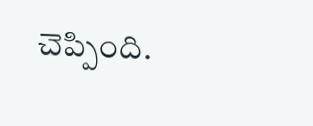చెప్పింది.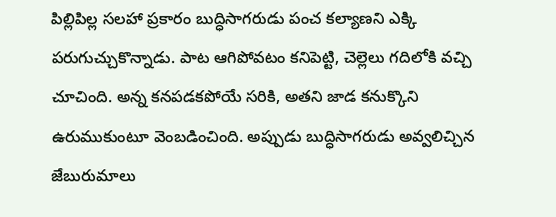పిల్లిపిల్ల సలహా ప్రకారం బుద్ధిసాగరుడు పంచ కల్యాణని ఎక్కి పరుగుచ్చుకొన్నాడు. పాట ఆగిపోవటం కనిపెట్టి, చెల్లెలు గదిలోకి వచ్చి చూచింది. అన్న కనపడకపోయే సరికి, అతని జాడ కనుక్కొని ఉరుముకుంటూ వెంబడించింది. అప్పుడు బుద్ధిసాగరుడు అవ్వలిచ్చిన జేబురుమాలు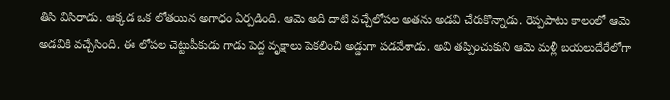తిసి విసిరాడు. ఆక్కడ ఒక లోతయిన అగాధం ఏర్పడింది. ఆమె అది దాటి వచ్చేలోపల అతను అడవి చేరుకొన్నాడు. రెప్పపాటు కాలంలో ఆమె అడవికి వచ్చేసింది. ఈ లోపల చెట్టుపీకుడు గాడు పెద్ద వృక్షాలు పెకలించి అడ్డుగా పడవేశాడు. అవి తప్పించుకుని ఆమె మళ్లీ బయలుదేరేలోగా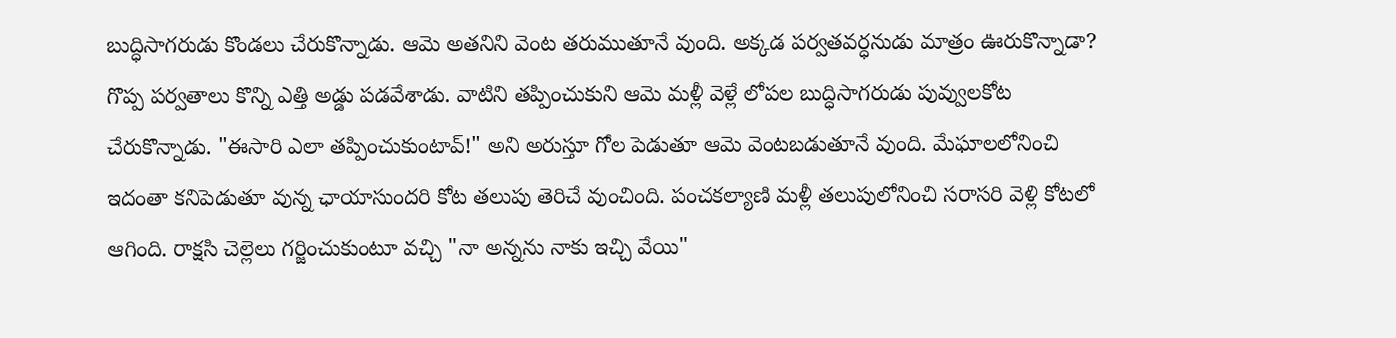బుద్ధిసాగరుడు కొండలు చేరుకొన్నాడు. ఆమె అతనిని వెంట తరుముతూనే వుంది. అక్కడ పర్వతవర్ధనుడు మాత్రం ఊరుకొన్నాడా? గొప్ప పర్వతాలు కొన్ని ఎత్తి అడ్డు పడవేశాడు. వాటిని తప్పించుకుని ఆమె మళ్లీ వెళ్లే లోపల బుద్ధిసాగరుడు పువ్వులకోట చేరుకొన్నాడు. "ఈసారి ఎలా తప్పించుకుంటావ్!" అని అరుస్తూ గోల పెడుతూ ఆమె వెంటబడుతూనే వుంది. మేఘాలలోనించి ఇదంతా కనిపెడుతూ వున్న ఛాయాసుందరి కోట తలుపు తెరిచే వుంచింది. పంచకల్యాణి మళ్లీ తలుపులోనించి సరాసరి వెళ్లి కోటలో ఆగింది. రాక్షసి చెల్లెలు గర్జించుకుంటూ వచ్చి "నా అన్నను నాకు ఇచ్చి వేయి"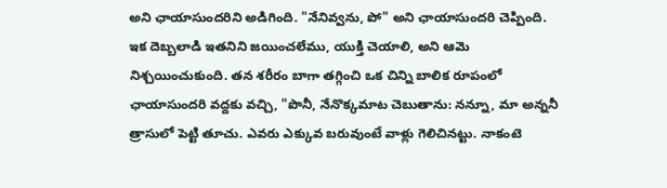అని ఛాయాసుందరిని అడిగింది. "నేనివ్వను, పో" అని ఛాయాసుందరి చెప్పింది.
ఇక దెబ్బలాడి ఇతనిని జయించలేము, యుక్తి చెయాలి, అని ఆమె నిశ్చయించుకుంది. తన శరీరం బాగా తగ్గించి ఒక చిన్ని బాలిక రూపంలో ఛాయాసుందరి వద్దకు వచ్చి, "పొనీ, నేనొక్కమాట చెబుతాను: నన్నూ, మా అన్ననీ త్రాసులో పెట్టి తూచు. ఎవరు ఎక్కువ బరువుంటే వాళ్లు గెలిచినట్టు. నాకంటె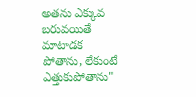అతను ఎక్కువ బరువయితే మాటాడక పోతాను, లేకుంటే ఎత్తుకుపోతాను"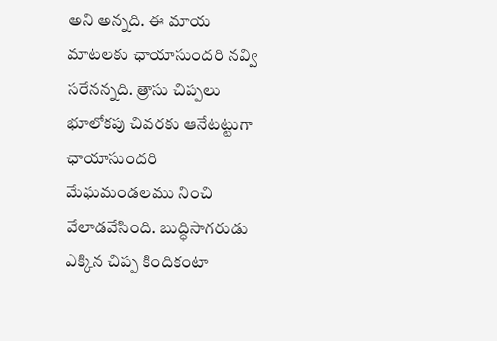అని అన్నది. ఈ మాయ మాటలకు ఛాయాసుందరి నవ్వి సరేనన్నది. త్రాసు చిప్పలు భూలోకపు చివరకు ఆనేటట్టుగా ఛాయాసుందరి మేఘమండలము నించి వేలాడవేసింది. బుద్ధిసాగరుడు ఎక్కిన చిప్ప కిందికంటా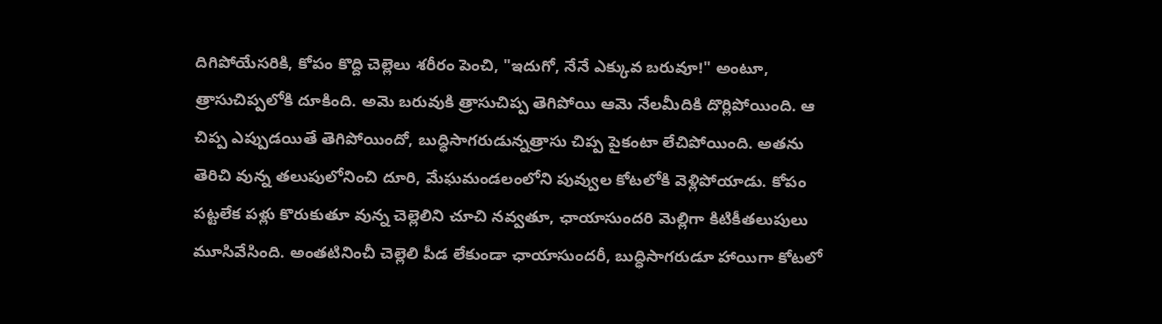దిగిపోయేసరికి, కోపం కొద్ది చెల్లెలు శరీరం పెంచి, "ఇదుగో, నేనే ఎక్కువ బరువూ!" అంటూ, త్రాసుచిప్పలోకి దూకింది. అమె బరువుకి త్రాసుచిప్ప తెగిపోయి ఆమె నేలమీదికి దొర్లిపోయింది. ఆ చిప్ప ఎప్పుడయితే తెగిపోయిందో, బుద్ధిసాగరుడున్నత్రాసు చిప్ప పైకంటా లేచిపోయింది. అతను తెరిచి వున్న తలుపులోనించి దూరి, మేఘమండలంలోని పువ్వుల కోటలోకి వెళ్లిపోయాడు. కోపం పట్టలేక పళ్లు కొరుకుతూ వున్న చెల్లెలిని చూచి నవ్వతూ, ఛాయాసుందరి మెల్లిగా కిటికీతలుపులు మూసివేసింది. అంతటినించీ చెల్లెలి పీడ లేకుండా ఛాయాసుందరీ, బుద్ధిసాగరుడూ హాయిగా కోటలో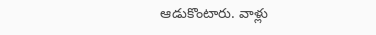ఆడుకొంటారు. వాళ్లు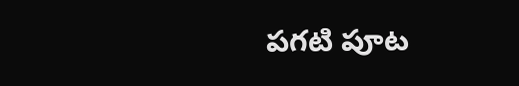పగటి పూట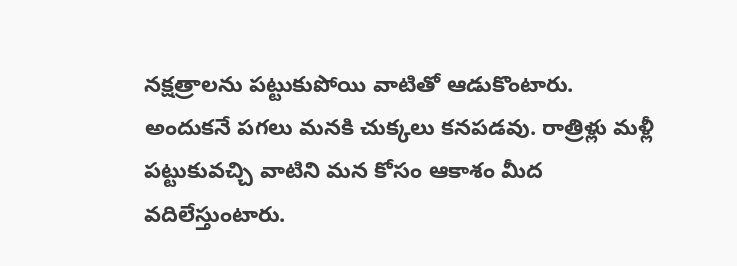నక్షత్రాలను పట్టుకుపోయి వాటితో ఆడుకొంటారు. అందుకనే పగలు మనకి చుక్కలు కనపడవు. రాత్రిళ్లు మళ్లీ పట్టుకువచ్చి వాటిని మన కోసం ఆకాశం మీద వదిలేస్తుంటారు.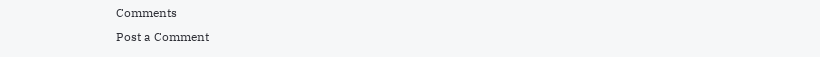Comments
Post a Comment